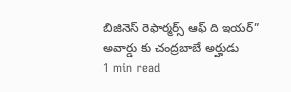బిజినెస్ రెఫార్మర్స్ ఆఫ్ ది ఇయర్” అవార్డు కు చంద్రబాబే అర్హుడు
1 min read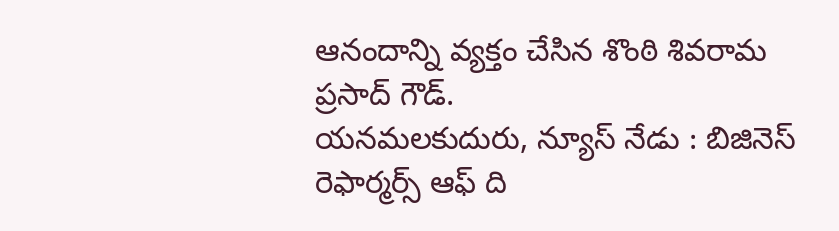ఆనందాన్ని వ్యక్తం చేసిన శొంఠి శివరామ ప్రసాద్ గౌడ్.
యనమలకుదురు, న్యూస్ నేడు : బిజినెస్ రెఫార్మర్స్ ఆఫ్ ది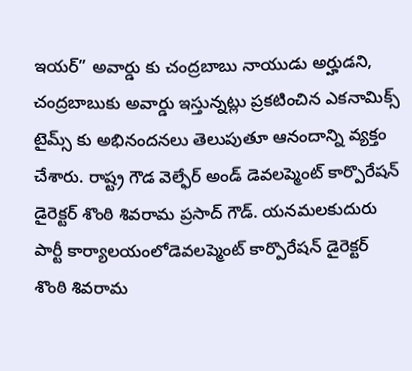ఇయర్” అవార్డు కు చంద్రబాబు నాయుడు అర్హుడని, చంద్రబాబుకు అవార్డు ఇస్తున్నట్లు ప్రకటించిన ఎకనామిక్స్ టైమ్స్ కు అభినందనలు తెలుపుతూ ఆనందాన్ని వ్యక్తం చేశారు. రాష్ట్ర గౌడ వెల్ఫేర్ అండ్ డెవలప్మెంట్ కార్పొరేషన్ డైరెక్టర్ శొంఠి శివరామ ప్రసాద్ గౌడ్. యనమలకుదురు పార్టీ కార్యాలయంలోడెవలప్మెంట్ కార్పొరేషన్ డైరెక్టర్ శొంఠి శివరామ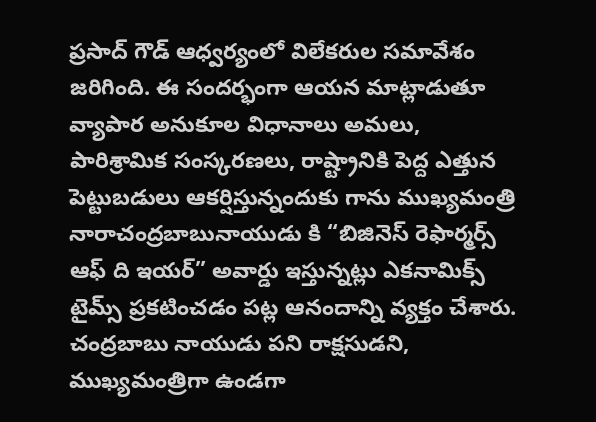ప్రసాద్ గౌడ్ ఆధ్వర్యంలో విలేకరుల సమావేశం జరిగింది. ఈ సందర్భంగా ఆయన మాట్లాడుతూ వ్యాపార అనుకూల విధానాలు అమలు, పారిశ్రామిక సంస్కరణలు, రాష్ట్రానికి పెద్ద ఎత్తున పెట్టుబడులు ఆకర్షిస్తున్నందుకు గాను ముఖ్యమంత్రి నారాచంద్రబాబునాయుడు కి “బిజినెస్ రెఫార్మర్స్ ఆఫ్ ది ఇయర్” అవార్డు ఇస్తున్నట్లు ఎకనామిక్స్ టైమ్స్ ప్రకటించడం పట్ల ఆనందాన్ని వ్యక్తం చేశారు. చంద్రబాబు నాయుడు పని రాక్షసుడని, ముఖ్యమంత్రిగా ఉండగా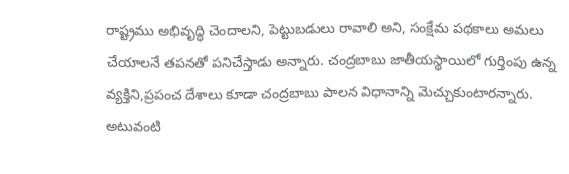రాష్ట్రము అభివృద్ధి చెందాలని, పెట్టుబడులు రావాలి అని, సంక్షేమ పథకాలు అమలు చేయాలనే తపనతో పనిచేస్తాడు అన్నారు. చంద్రబాబు జాతీయస్థాయిలో గుర్తింపు ఉన్న వ్యక్తిని,ప్రపంచ దేశాలు కూడా చంద్రబాబు పాలన విధానాన్ని మెచ్చుకుంటారన్నారు. అటువంటి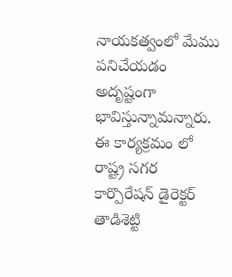నాయకత్వంలో మేము పనిచేయడం అదృష్టంగా భావిస్తున్నామన్నారు. ఈ కార్యక్రమం లో రాష్ట్ర సగర కార్పొరేషన్ డైరెక్టర్ తాడిశెట్టి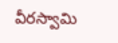వీరస్వామి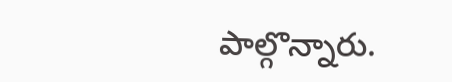పాల్గొన్నారు.